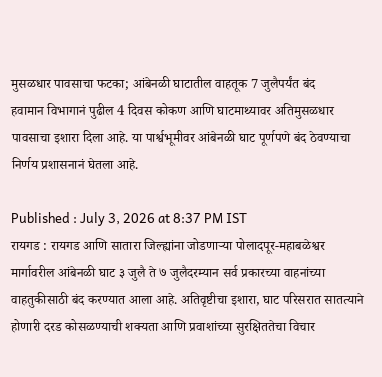मुसळधार पावसाचा फटका; आंबेनळी घाटातील वाहतूक 7 जुलैपर्यंत बंद
हवामान विभागानं पुढील 4 दिवस कोकण आणि घाटमाथ्यावर अतिमुसळधार पावसाचा इशारा दिला आहे. या पार्श्वभूमीवर आंबेनळी घाट पूर्णपणे बंद ठेवण्याचा निर्णय प्रशासनानं घेतला आहे.

Published : July 3, 2026 at 8:37 PM IST
रायगड : रायगड आणि सातारा जिल्ह्यांना जोडणाऱ्या पोलादपूर-महाबळेश्वर मार्गावरील आंबेनळी घाट ३ जुलै ते ७ जुलैदरम्यान सर्व प्रकारच्या वाहनांच्या वाहतुकीसाठी बंद करण्यात आला आहे. अतिवृष्टीचा इशारा, घाट परिसरात सातत्याने होणारी दरड कोसळण्याची शक्यता आणि प्रवाशांच्या सुरक्षिततेचा विचार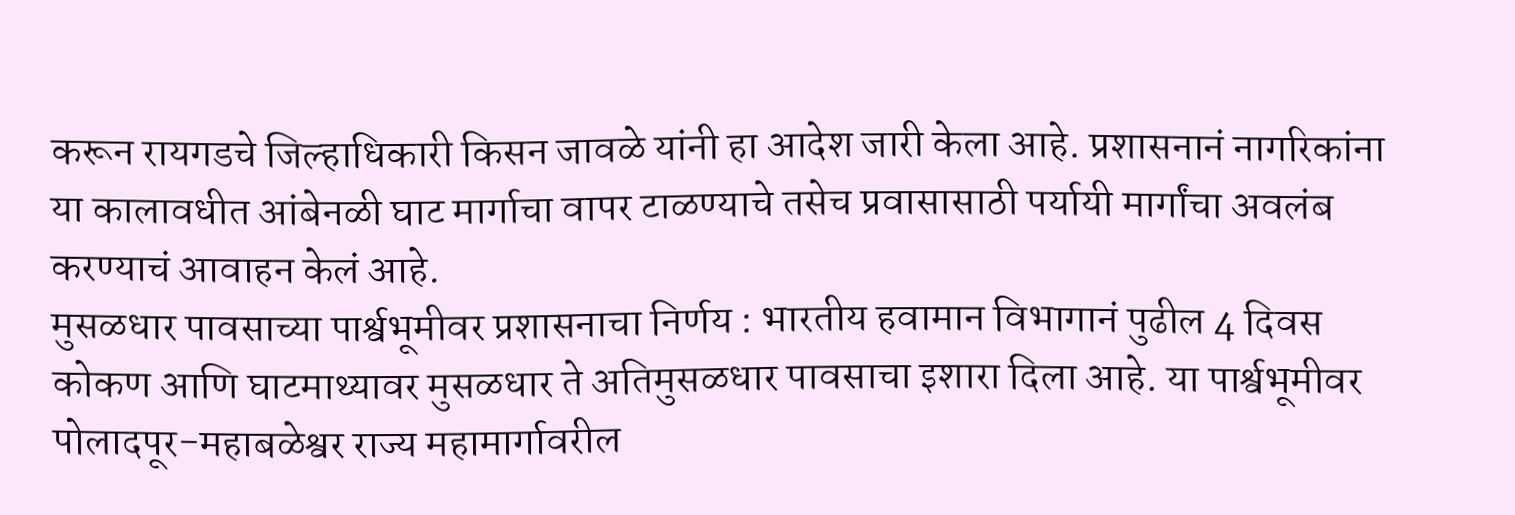करून रायगडचे जिल्हाधिकारी किसन जावळे यांनी हा आदेश जारी केला आहे. प्रशासनानं नागरिकांना या कालावधीत आंबेनळी घाट मार्गाचा वापर टाळण्याचे तसेच प्रवासासाठी पर्यायी मार्गांचा अवलंब करण्याचं आवाहन केलं आहे.
मुसळधार पावसाच्या पार्श्वभूमीवर प्रशासनाचा निर्णय : भारतीय हवामान विभागानं पुढील 4 दिवस कोकण आणि घाटमाथ्यावर मुसळधार ते अतिमुसळधार पावसाचा इशारा दिला आहे. या पार्श्वभूमीवर पोलादपूर-महाबळेश्वर राज्य महामार्गावरील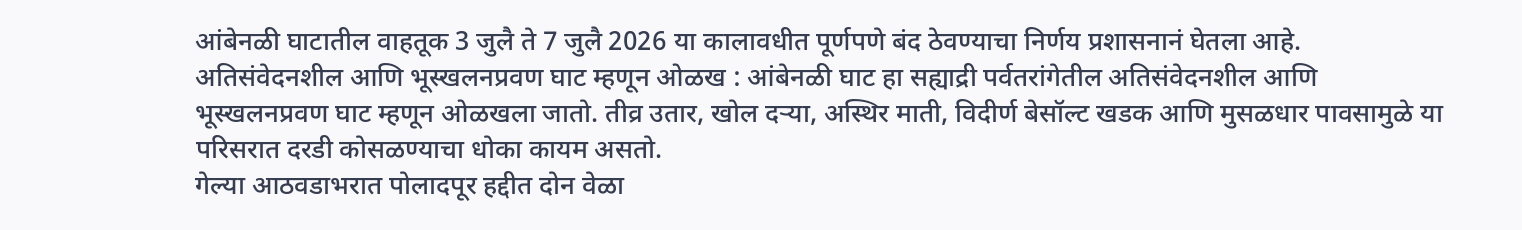आंबेनळी घाटातील वाहतूक 3 जुलै ते 7 जुलै 2026 या कालावधीत पूर्णपणे बंद ठेवण्याचा निर्णय प्रशासनानं घेतला आहे.
अतिसंवेदनशील आणि भूस्खलनप्रवण घाट म्हणून ओळख : आंबेनळी घाट हा सह्याद्री पर्वतरांगेतील अतिसंवेदनशील आणि भूस्खलनप्रवण घाट म्हणून ओळखला जातो. तीव्र उतार, खोल दऱ्या, अस्थिर माती, विदीर्ण बेसॉल्ट खडक आणि मुसळधार पावसामुळे या परिसरात दरडी कोसळण्याचा धोका कायम असतो.
गेल्या आठवडाभरात पोलादपूर हद्दीत दोन वेळा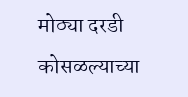मोठ्या दरडी कोसळल्याच्या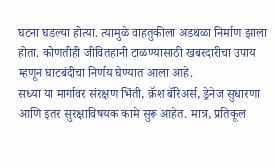घटना घडल्या होत्या. त्यामुळे वाहतुकीला अडथळा निर्माण झाला होता. कोणतीही जीवितहानी टाळण्यासाठी खबरदारीचा उपाय म्हणून घाटबंदीचा निर्णय घेण्यात आला आहे.
सध्या या मार्गावर संरक्षण भिंती, क्रॅश बॅरिअर्स, ड्रेनेज सुधारणा आणि इतर सुरक्षाविषयक कामे सुरू आहेत. मात्र, प्रतिकूल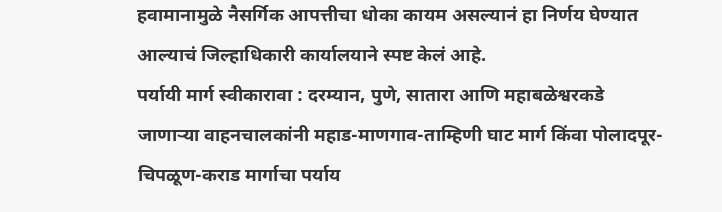हवामानामुळे नैसर्गिक आपत्तीचा धोका कायम असल्यानं हा निर्णय घेण्यात आल्याचं जिल्हाधिकारी कार्यालयाने स्पष्ट केलं आहे.
पर्यायी मार्ग स्वीकारावा : दरम्यान, पुणे, सातारा आणि महाबळेश्वरकडे जाणाऱ्या वाहनचालकांनी महाड-माणगाव-ताम्हिणी घाट मार्ग किंवा पोलादपूर-चिपळूण-कराड मार्गाचा पर्याय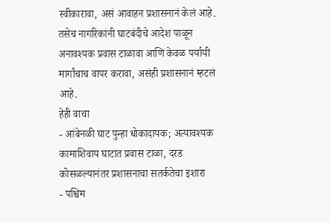स्वीकारावा, असं आवाहन प्रशासनानं केलं आहे. तसेच नागरिकांनी घाटबंदीचे आदेश पाळून अनावश्यक प्रवास टाळावा आणि केवळ पर्यायी मार्गांचाच वापर करावा, असंही प्रशासनानं म्हटलं आहे.
हेही वाचा
- आंबेनळी घाट पुन्हा धोकादायक; अत्यावश्यक कामाशिवाय घाटात प्रवास टाळा, दरड कोसळल्यानंतर प्रशासनाचा सतर्कतेचा इशारा
- पश्चिम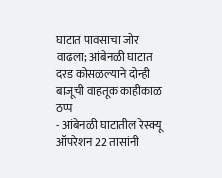घाटात पावसाचा जोर वाढला; आंबेनळी घाटात दरड कोसळल्याने दोन्ही बाजूची वाहतूक काहीकाळ ठप्प
- आंबेनळी घाटातील रेस्क्यू ऑपरेशन 22 तासांनी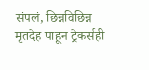संपलं, छिन्नविछिन्न मृतदेह पाहून ट्रेकर्सही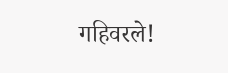गहिवरले!